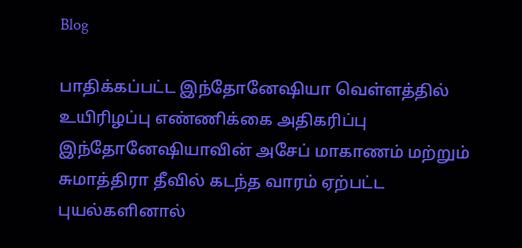Blog

பாதிக்கப்பட்ட இந்தோனேஷியா வெள்ளத்தில் உயிரிழப்பு எண்ணிக்கை அதிகரிப்பு
இந்தோனேஷியாவின் அசேப் மாகாணம் மற்றும் சுமாத்திரா தீவில் கடந்த வாரம் ஏற்பட்ட புயல்களினால்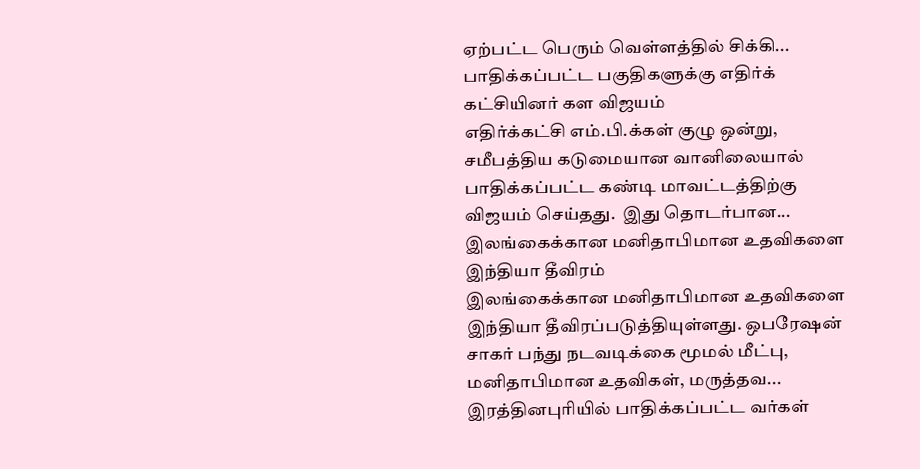ஏற்பட்ட பெரும் வெள்ளத்தில் சிக்கி...
பாதிக்கப்பட்ட பகுதிகளுக்கு எதிர்க் கட்சியினர் கள விஜயம்
எதிர்க்கட்சி எம்.பி.க்கள் குழு ஒன்று, சமீபத்திய கடுமையான வானிலையால் பாதிக்கப்பட்ட கண்டி மாவட்டத்திற்கு விஜயம் செய்தது.  இது தொடர்பான...
இலங்கைக்கான மனிதாபிமான உதவிகளை இந்தியா தீவிரம்
இலங்கைக்கான மனிதாபிமான உதவிகளை இந்தியா தீவிரப்படுத்தியுள்ளது. ஒபரேஷன் சாகர் பந்து நடவடிக்கை மூமல் மீட்பு, மனிதாபிமான உதவிகள், மருத்தவ...
இரத்தினபுரியில் பாதிக்கப்பட்ட வர்கள்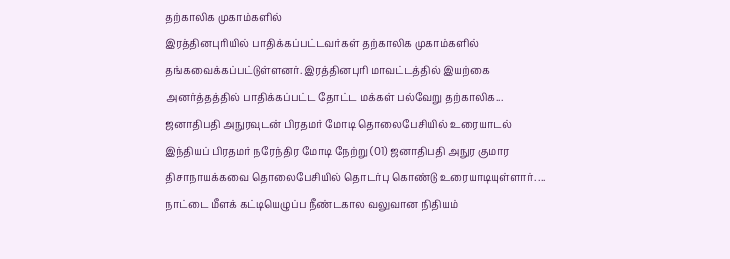தற்காலிக முகாம்களில்
இரத்தினபுரியில் பாதிக்கப்பட்டவர்கள் தற்காலிக முகாம்களில் தங்கவைக்கப்பட்டுள்ளனர். இரத்தினபுரி மாவட்டத்தில் இயற்கை அனர்த்தத்தில் பாதிக்கப்பட்ட தோட்ட மக்கள் பல்வேறு தற்காலிக...
ஜனாதிபதி அநுரவுடன் பிரதமர் மோடி தொலைபேசியில் உரையாடல்
இந்தியப் பிரதமர் நரேந்திர மோடி நேற்று (01) ஜனாதிபதி அநுர குமார திசாநாயக்கவை தொலைபேசியில் தொடர்பு கொண்டு உரையாடியுள்ளார். ...
நாட்டை மீளக் கட்டியெழுப்ப நீண்டகால வலுவான நிதியம்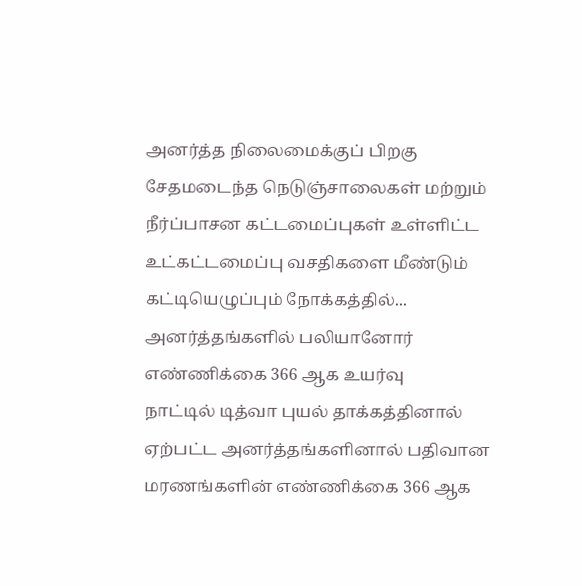அனர்த்த நிலைமைக்குப் பிறகு சேதமடைந்த நெடுஞ்சாலைகள் மற்றும் நீர்ப்பாசன கட்டமைப்புகள் உள்ளிட்ட உட்கட்டமைப்பு வசதிகளை மீண்டும் கட்டியெழுப்பும் நோக்கத்தில்...
அனர்த்தங்களில் பலியானோர் எண்ணிக்கை 366 ஆக உயர்வு
நாட்டில் டித்வா புயல் தாக்கத்தினால் ஏற்பட்ட அனர்த்தங்களினால் பதிவான மரணங்களின் எண்ணிக்கை 366 ஆக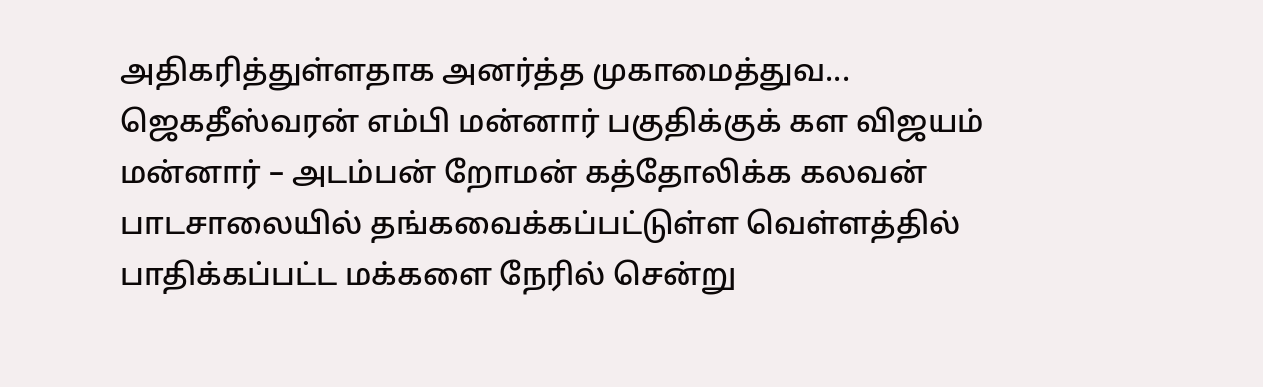அதிகரித்துள்ளதாக அனர்த்த முகாமைத்துவ...
ஜெகதீஸ்வரன் எம்பி மன்னார் பகுதிக்குக் கள விஜயம்
மன்னார் – அடம்பன் றோமன் கத்தோலிக்க கலவன் பாடசாலையில் தங்கவைக்கப்பட்டுள்ள வெள்ளத்தில் பாதிக்கப்பட்ட மக்களை நேரில் சென்று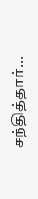சந்தித்தார்...